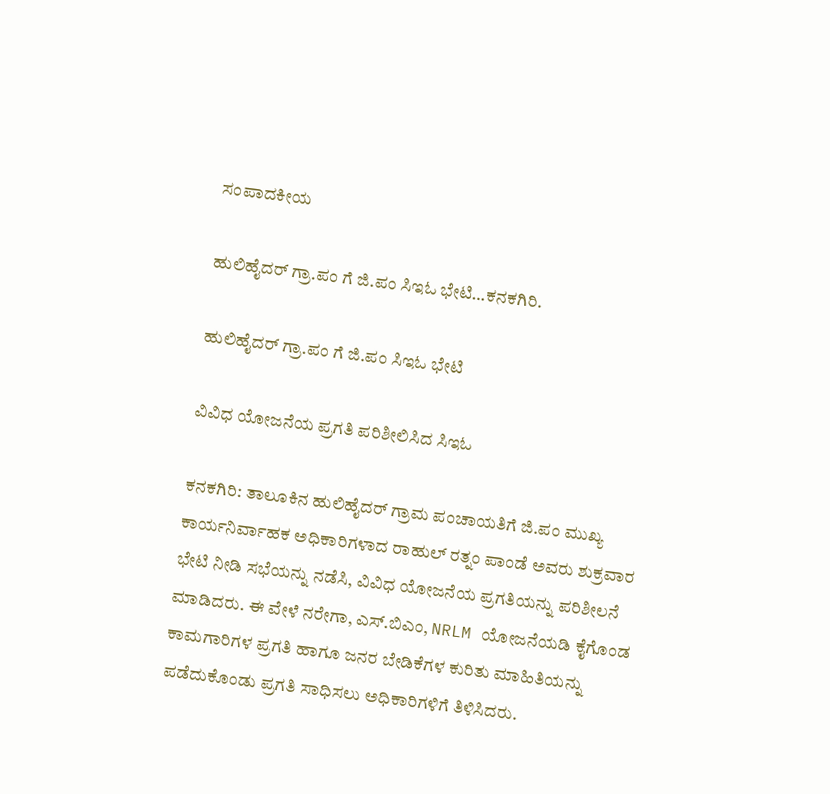ಸಂಪಾದಕೀಯ

ಹುಲಿಹೈದರ್‌ ಗ್ರಾ.ಪಂ ಗೆ ಜಿ.ಪಂ ಸಿಇಓ ಭೇಟಿ…ಕನಕಗಿರಿ.

ಹುಲಿಹೈದರ್‌ ಗ್ರಾ.ಪಂ ಗೆ ಜಿ.ಪಂ ಸಿಇಓ ಭೇಟಿ

ವಿವಿಧ ಯೋಜನೆಯ ಪ್ರಗತಿ ಪರಿಶೀಲಿಸಿದ ಸಿಇಓ

ಕನಕಗಿರಿ: ತಾಲೂಕಿನ ಹುಲಿಹೈದರ್ ಗ್ರಾಮ ಪಂಚಾಯತಿಗೆ ಜಿ.ಪಂ ಮುಖ್ಯ ಕಾರ್ಯನಿರ್ವಾಹಕ ಅಧಿಕಾರಿಗಳಾದ ರಾಹುಲ್ ರತ್ನಂ ಪಾಂಡೆ ಅವರು ಶುಕ್ರವಾರ ಭೇಟಿ ನೀಡಿ ಸಭೆಯನ್ನು ನಡೆಸಿ, ವಿವಿಧ ಯೋಜನೆಯ ಪ್ರಗತಿಯನ್ನು ಪರಿಶೀಲನೆ ಮಾಡಿದರು. ಈ ವೇಳೆ ನರೇಗಾ, ಎಸ್.ಬಿಎಂ, NRLM ಯೋಜನೆಯಡಿ ಕೈಗೊಂಡ ಕಾಮಗಾರಿಗಳ ಪ್ರಗತಿ ಹಾಗೂ ಜನರ ಬೇಡಿಕೆಗಳ ಕುರಿತು ಮಾಹಿತಿಯನ್ನು ಪಡೆದುಕೊಂಡು ಪ್ರಗತಿ ಸಾಧಿಸಲು ಅಧಿಕಾರಿಗಳಿಗೆ ತಿಳಿಸಿದರು.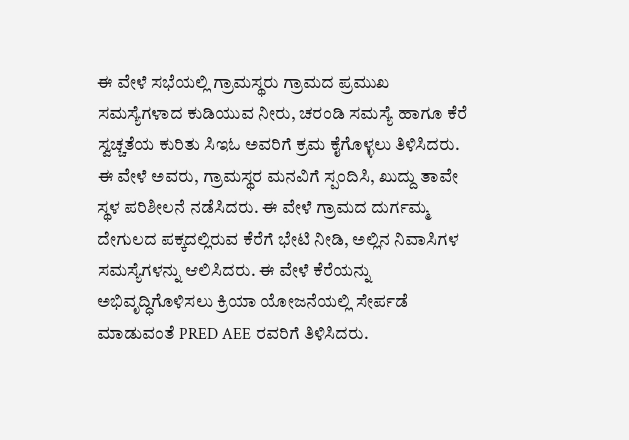ಈ ವೇಳೆ ಸಭೆಯಲ್ಲಿ ಗ್ರಾಮಸ್ಥರು ಗ್ರಾಮದ ಪ್ರಮುಖ ಸಮಸ್ಯೆಗಳಾದ ಕುಡಿಯುವ ನೀರು, ಚರಂಡಿ ಸಮಸ್ಯೆ ಹಾಗೂ ಕೆರೆ ಸ್ವಚ್ಚತೆಯ ಕುರಿತು ಸಿಇಓ ಅವರಿಗೆ ಕ್ರಮ ಕೈಗೊಳ್ಳಲು ತಿಳಿಸಿದರು. ಈ ವೇಳೆ ಅವರು, ಗ್ರಾಮಸ್ಥರ ಮನವಿಗೆ ಸ್ಪಂದಿಸಿ, ಖುದ್ದು ತಾವೇ ಸ್ಥಳ ಪರಿಶೀಲನೆ ನಡೆಸಿದರು. ಈ ವೇಳೆ ಗ್ರಾಮದ ದುರ್ಗಮ್ಮ ದೇಗುಲದ ಪಕ್ಕದಲ್ಲಿರುವ ಕೆರೆಗೆ ಭೇಟಿ ನೀಡಿ, ಅಲ್ಲಿನ ನಿವಾಸಿಗಳ ಸಮಸ್ಯೆಗಳನ್ನು ಆಲಿಸಿದರು. ಈ ವೇಳೆ ಕೆರೆಯನ್ನು ಅಭಿವೃದ್ಧಿಗೊಳಿಸಲು ಕ್ರಿಯಾ ಯೋಜನೆಯಲ್ಲಿ ಸೇರ್ಪಡೆ ಮಾಡುವಂತೆ PRED AEE ರವರಿಗೆ ತಿಳಿಸಿದರು.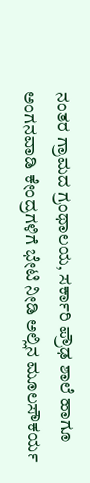ನಂತರ ಗ್ರಾಮದ ಗ್ರಂಥಾಲಯ, ಸರ್ಕಾರಿ ಪ್ರೌಢ ಶಾಲೆ ಹಾಗೂ ಅಂಗನವಾಡಿ ಕೇಂದ್ರಗಳಿಗೆ ಭೇಟಿ ನೀಡಿ ಅಲ್ಲಿನ ಮೂಲಸೌಕರ್ಯ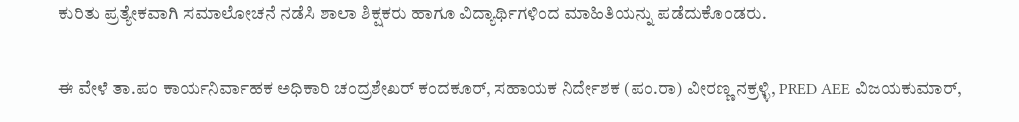ಕುರಿತು ಪ್ರತ್ಯೇಕವಾಗಿ ಸಮಾಲೋಚನೆ ನಡೆಸಿ ಶಾಲಾ ಶಿಕ್ಷಕರು ಹಾಗೂ ವಿದ್ಯಾರ್ಥಿಗಳಿಂದ ಮಾಹಿತಿಯನ್ನು ಪಡೆದುಕೊಂಡರು.

ಈ ವೇಳೆ ತಾ.ಪಂ ಕಾರ್ಯನಿರ್ವಾಹಕ ಅಧಿಕಾರಿ‌ ಚಂದ್ರಶೇಖರ್‌ ಕಂದಕೂರ್, ಸಹಾಯಕ ನಿರ್ದೇಶಕ (ಪಂ.ರಾ) ವೀರಣ್ಣ ನಕ್ರಳ್ಳಿ, PRED AEE ವಿಜಯಕುಮಾರ್,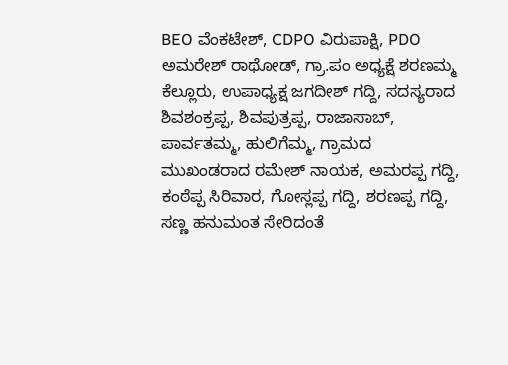BEO ವೆಂಕಟೇಶ್‌, CDPO ವಿರುಪಾಕ್ಷಿ, PDO ಅಮರೇಶ್‌ ರಾಥೋಡ್, ಗ್ರಾ.ಪಂ ಅಧ್ಯಕ್ಷೆ ಶರಣಮ್ಮ ಕೆಲ್ಲೂರು, ಉಪಾಧ್ಯಕ್ಷ ಜಗದೀಶ್‌ ಗದ್ದಿ, ಸದಸ್ಯರಾದ ಶಿವಶಂಕ್ರಪ್ಪ, ಶಿವಪುತ್ರಪ್ಪ, ರಾಜಾಸಾಬ್‌, ಪಾರ್ವತಮ್ಮ, ಹುಲಿಗೆಮ್ಮ, ಗ್ರಾಮದ ಮುಖಂಡರಾದ ರಮೇಶ್‌ ನಾಯಕ, ಅಮರಪ್ಪ ಗದ್ದಿ, ಕಂಠೆಪ್ಪ ಸಿರಿವಾರ, ಗೋಸ್ಲಪ್ಪ ಗದ್ದಿ, ಶರಣಪ್ಪ ಗದ್ದಿ, ಸಣ್ಣ ಹನುಮಂತ ಸೇರಿದಂತೆ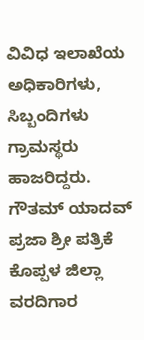ವಿವಿಧ ಇಲಾಖೆಯ ಅಧಿಕಾರಿಗಳು, ಸಿಬ್ಬಂದಿಗಳು ಗ್ರಾಮಸ್ಥರು ಹಾಜರಿದ್ದರು.
ಗೌತಮ್ ಯಾದವ್ ಪ್ರಜಾ ಶ್ರೀ ಪತ್ರಿಕೆ ಕೊಪ್ಪಳ ಜಿಲ್ಲಾ ವರದಿಗಾರ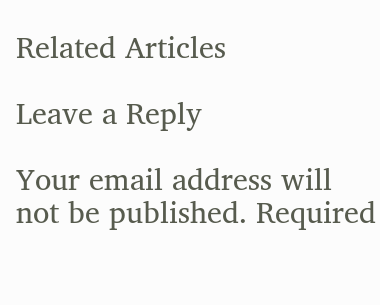Related Articles

Leave a Reply

Your email address will not be published. Required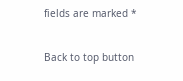fields are marked *

Back to top button